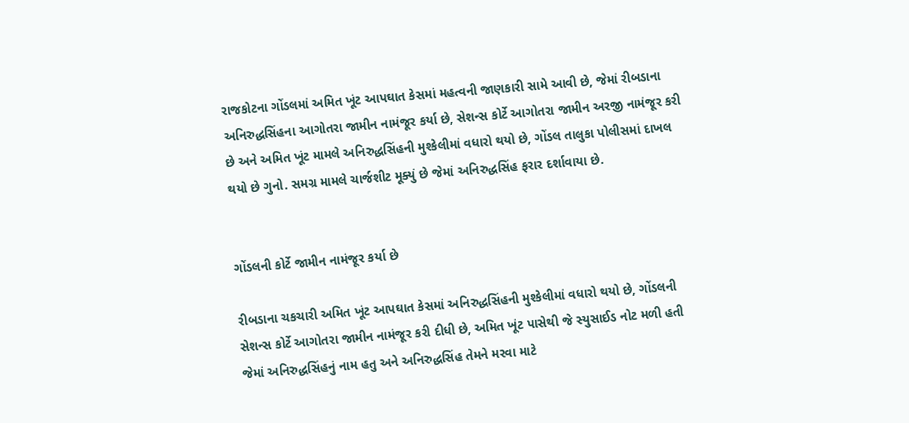રાજકોટના ગોંડલમાં અમિત ખૂંટ આપઘાત કેસમાં મહત્વની જાણકારી સામે આવી છે, જેમાં રીબડાના અનિરુદ્ધસિંહના આગોતરા જામીન નામંજૂર કર્યા છે, સેશન્સ કોર્ટે આગોતરા જામીન અરજી નામંજૂર કરી છે અને અમિત ખૂંટ મામલે અનિરુદ્ધસિંહની મુશ્કેલીમાં વધારો થયો છે, ગોંડલ તાલુકા પોલીસમાં દાખલ થયો છે ગુનો. સમગ્ર મામલે ચાર્જશીટ મૂક્યું છે જેમાં અનિરુદ્ધસિંહ ફરાર દર્શાવાયા છે.


ગોંડલની કોર્ટે જામીન નામંજૂર કર્યા છે

રીબડાના ચકચારી અમિત ખૂંટ આપઘાત કેસમાં અનિરુદ્ધસિંહની મુશ્કેલીમાં વધારો થયો છે, ગોંડલની સેશન્સ કોર્ટે આગોતરા જામીન નામંજૂર કરી દીધી છે, અમિત ખૂંટ પાસેથી જે સ્યુસાઈડ નોટ મળી હતી જેમાં અનિરુદ્ધસિંહનું નામ હતુ અને અનિરુદ્ધસિંહ તેમને મરવા માટે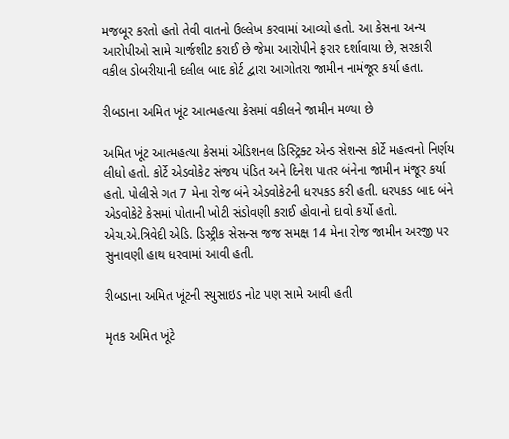મજબૂર કરતો હતો તેવી વાતનો ઉલ્લેખ કરવામાં આવ્યો હતો. આ કેસના અન્ય આરોપીઓ સામે ચાર્જશીટ કરાઈ છે જેમા આરોપીને ફરાર દર્શાવાયા છે, સરકારી વકીલ ડોબરીયાની દલીલ બાદ કોર્ટ દ્વારા આગોતરા જામીન નામંજૂર કર્યા હતા.

રીબડાના અમિત ખૂંટ આત્મહત્યા કેસમાં વકીલને જામીન મળ્યા છે

અમિત ખૂંટ આત્મહત્યા કેસમાં એડિશનલ ડિસ્ટ્રિક્ટ એન્ડ સેશન્સ કોર્ટે મહત્વનો નિર્ણય લીધો હતો. કોર્ટે એડવોકેટ સંજય પંડિત અને દિનેશ પાતર બંનેના જામીન મંજૂર કર્યા હતો. પોલીસે ગત 7 મેના રોજ બંને એડવોકેટની ધરપકડ કરી હતી. ધરપકડ બાદ બંને એડવોકેટે કેસમાં પોતાની ખોટી સંડોવણી કરાઈ હોવાનો દાવો કર્યો હતો. એચ.એ.ત્રિવેદી એડિ. ડિસ્ટ્રીક સેસન્સ જજ સમક્ષ 14 મેના રોજ જામીન અરજી પર સુનાવણી હાથ ધરવામાં આવી હતી.

રીબડાના અમિત ખૂંટની સ્યુસાઇડ નોટ પણ સામે આવી હતી

મૃતક અમિત ખૂંટે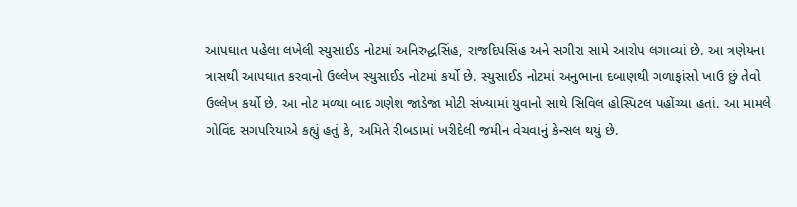આપઘાત પહેલા લખેલી સ્યુસાઈડ નોટમાં અનિરુદ્ધસિંહ, રાજદિપસિંહ અને સગીરા સામે આરોપ લગાવ્યાં છે. આ ત્રણેયના ત્રાસથી આપઘાત કરવાનો ઉલ્લેખ સ્યુસાઈડ નોટમાં કર્યો છે. સ્યુસાઈડ નોટમાં અનુભાના દબાણથી ગળાફાંસો ખાઉ છું તેવો ઉલ્લેખ કર્યો છે. આ નોટ મળ્યા બાદ ગણેશ જાડેજા મોટી સંખ્યામાં યુવાનો સાથે સિવિલ હોસ્પિટલ પહોંચ્યા હતાં. આ મામલે ગોવિંદ સગપરિયાએ કહ્યું હતું કે, અમિતે રીબડામાં ખરીદેલી જમીન વેચવાનું કેન્સલ થયું છે.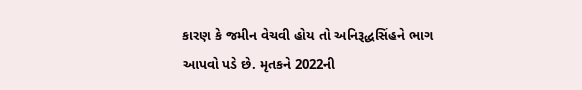કારણ કે જમીન વેચવી હોય તો અનિરૂદ્ધસિંહને ભાગ આપવો પડે છે. મૃતકને 2022ની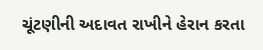ચૂંટણીની અદાવત રાખીને હેરાન કરતા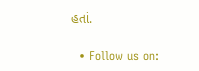હતાં.

  • Follow us on: